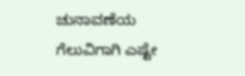ಚುನಾವಣೆಯ ಗೆಲುವಿಗಾಗಿ ಎಷ್ಟೇ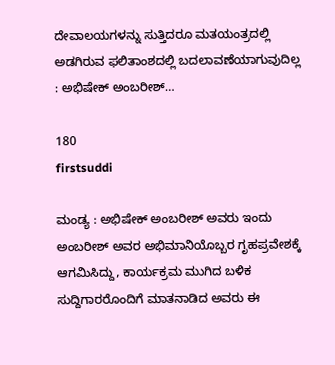ದೇವಾಲಯಗಳನ್ನು ಸುತ್ತಿದರೂ ಮತಯಂತ್ರದಲ್ಲಿ ಅಡಗಿರುವ ಫಲಿತಾಂಶದಲ್ಲಿ ಬದಲಾವಣೆಯಾಗುವುದಿಲ್ಲ : ಅಭಿಷೇಕ್ ಅಂಬರೀಶ್…

180
firstsuddi

ಮಂಡ್ಯ : ಅಭಿಷೇಕ್ ಅಂಬರೀಶ್ ಅವರು ಇಂದು ಅಂಬರೀಶ್ ಅವರ ಅಭಿಮಾನಿಯೊಬ್ಬರ ಗೃಹಪ್ರವೇಶಕ್ಕೆ ಆಗಮಿಸಿದ್ದು, ಕಾರ್ಯಕ್ರಮ ಮುಗಿದ ಬಳಿಕ ಸುದ್ದಿಗಾರರೊಂದಿಗೆ ಮಾತನಾಡಿದ ಅವರು ಈ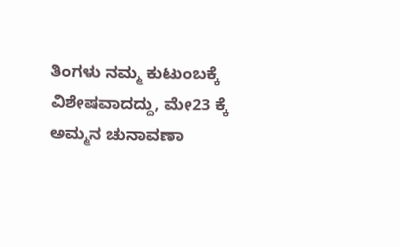ತಿಂಗಳು ನಮ್ಮ ಕುಟುಂಬಕ್ಕೆ ವಿಶೇಷವಾದದ್ದು, ಮೇ23 ಕ್ಕೆ ಅಮ್ಮನ ಚುನಾವಣಾ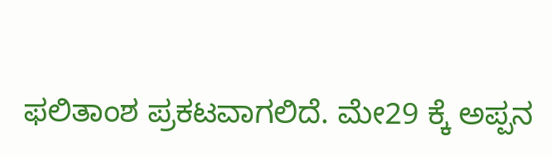ಫಲಿತಾಂಶ ಪ್ರಕಟವಾಗಲಿದೆ. ಮೇ29 ಕ್ಕೆ ಅಪ್ಪನ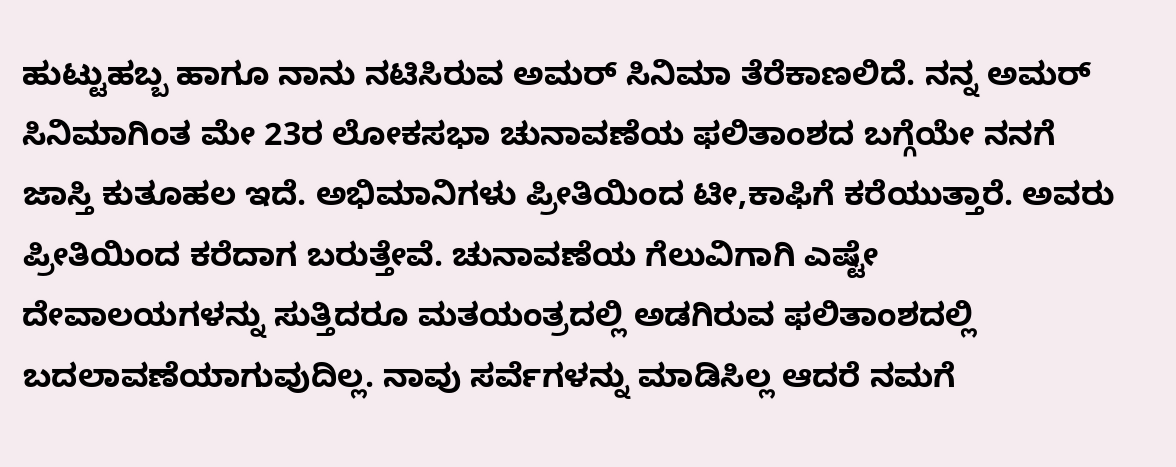ಹುಟ್ಟುಹಬ್ಬ ಹಾಗೂ ನಾನು ನಟಿಸಿರುವ ಅಮರ್ ಸಿನಿಮಾ ತೆರೆಕಾಣಲಿದೆ. ನನ್ನ ಅಮರ್ ಸಿನಿಮಾಗಿಂತ ಮೇ 23ರ ಲೋಕಸಭಾ ಚುನಾವಣೆಯ ಫಲಿತಾಂಶದ ಬಗ್ಗೆಯೇ ನನಗೆ ಜಾಸ್ತಿ ಕುತೂಹಲ ಇದೆ. ಅಭಿಮಾನಿಗಳು ಪ್ರೀತಿಯಿಂದ ಟೀ,ಕಾಫಿಗೆ ಕರೆಯುತ್ತಾರೆ. ಅವರು ಪ್ರೀತಿಯಿಂದ ಕರೆದಾಗ ಬರುತ್ತೇವೆ. ಚುನಾವಣೆಯ ಗೆಲುವಿಗಾಗಿ ಎಷ್ಟೇ ದೇವಾಲಯಗಳನ್ನು ಸುತ್ತಿದರೂ ಮತಯಂತ್ರದಲ್ಲಿ ಅಡಗಿರುವ ಫಲಿತಾಂಶದಲ್ಲಿ ಬದಲಾವಣೆಯಾಗುವುದಿಲ್ಲ. ನಾವು ಸರ್ವೆಗಳನ್ನು ಮಾಡಿಸಿಲ್ಲ ಆದರೆ ನಮಗೆ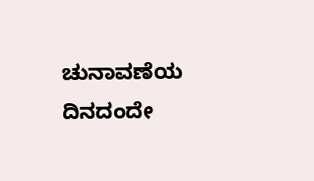ಚುನಾವಣೆಯ ದಿನದಂದೇ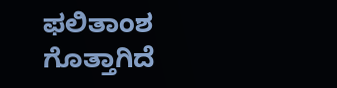ಫಲಿತಾಂಶ ಗೊತ್ತಾಗಿದೆ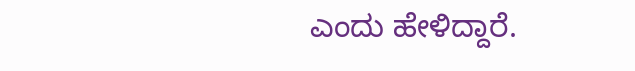ಎಂದು ಹೇಳಿದ್ದಾರೆ.